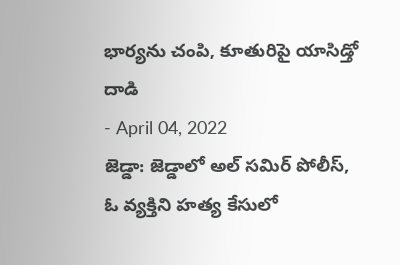భార్యను చంపి, కూతురిపై యాసిడ్తో దాడి
- April 04, 2022
జెడ్డా: జెడ్డాలో అల్ సమిర్ పోలీస్, ఓ వ్యక్తిని హత్య కేసులో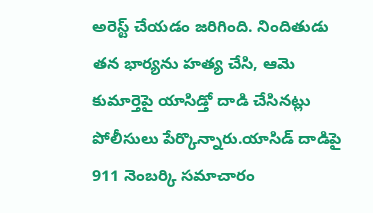అరెస్ట్ చేయడం జరిగింది. నిందితుడు తన భార్యను హత్య చేసి, ఆమె కుమార్తెపై యాసిడ్తో దాడి చేసినట్లు పోలీసులు పేర్కొన్నారు.యాసిడ్ దాడిపై 911 నెంబర్కి సమాచారం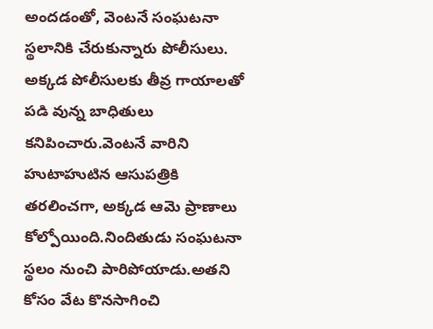అందడంతో, వెంటనే సంఘటనా స్థలానికి చేరుకున్నారు పోలీసులు. అక్కడ పోలీసులకు తీవ్ర గాయాలతో పడి వున్న బాధితులు కనిపించారు.వెంటనే వారిని హుటాహుటిన ఆసుపత్రికి తరలించగా, అక్కడ ఆమె ప్రాణాలు కోల్పోయింది.నిందితుడు సంఘటనా స్థలం నుంచి పారిపోయాడు.అతని కోసం వేట కొనసాగించి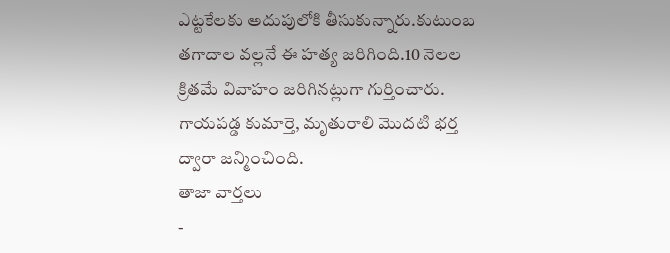ఎట్టకేలకు అదుపులోకి తీసుకున్నారు.కుటుంబ తగాదాల వల్లనే ఈ హత్య జరిగింది.10 నెలల క్రితమే వివాహం జరిగినట్లుగా గుర్తించారు. గాయపడ్డ కుమార్తె, మృతురాలి మొదటి భర్త ద్వారా జన్మించింది.
తాజా వార్తలు
-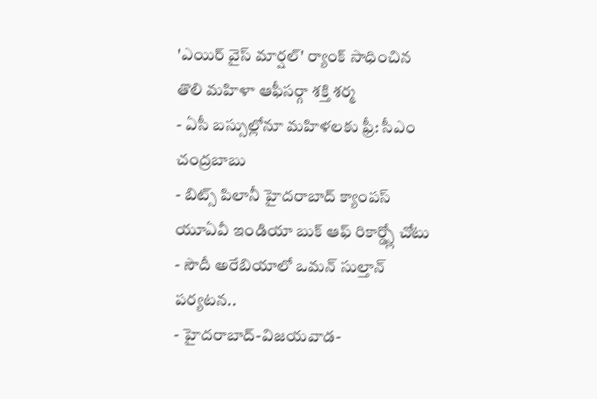'ఎయిర్ వైస్ మార్షల్' ర్యాంక్ సాధించిన తొలి మహిళా ఆఫీసర్గా శక్తి శర్మ
- ఏసీ బస్సుల్లోనూ మహిళలకు ఫ్రీ: సీఎం చంద్రబాబు
- బిట్స్ పిలానీ హైదరాబాద్ క్యాంపస్ యూఏవీ ఇండియా బుక్ ఆఫ్ రికార్డ్స్లో చోటు
- సౌదీ అరేబియాలో ఒమన్ సుల్తాన్ పర్యటన..
- హైదరాబాద్-విజయవాడ-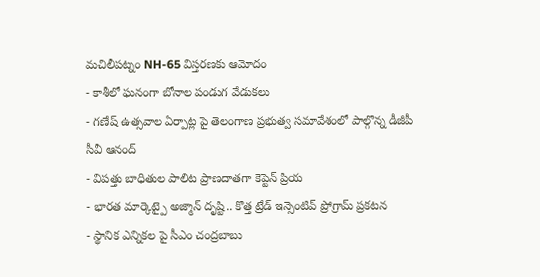మచిలీపట్నం NH-65 విస్తరణకు ఆమోదం
- కాశీలో ఘనంగా బోనాల పండుగ వేడుకలు
- గణేష్ ఉత్సవాల ఏర్పాట్ల పై తెలంగాణ ప్రభుత్వ సమావేశంలో పాల్గొన్న డీజీపీ సీవీ ఆనంద్
- విపత్తు బాధితుల పాలిట ప్రాణదాతగా కెప్టెన్ ప్రియ
- భారత మార్కెట్పై అజ్మాన్ దృష్టి.. కొత్త ట్రేడ్ ఇన్సెంటివ్ ప్రోగ్రామ్ ప్రకటన
- స్థానిక ఎన్నికల పై సీఎం చంద్రబాబు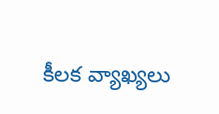కీలక వ్యాఖ్యలు